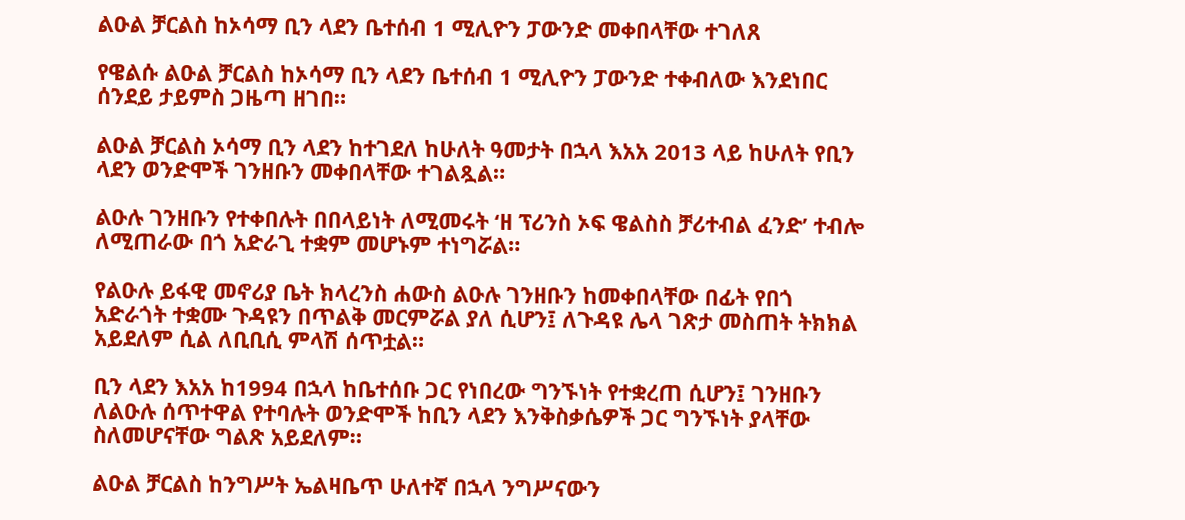ልዑል ቻርልስ ከኦሳማ ቢን ላደን ቤተሰብ 1 ሚሊዮን ፓውንድ መቀበላቸው ተገለጸ

የዌልሱ ልዑል ቻርልስ ከኦሳማ ቢን ላደን ቤተሰብ 1 ሚሊዮን ፓውንድ ተቀብለው እንደነበር ሰንደይ ታይምስ ጋዜጣ ዘገበ።

ልዑል ቻርልስ ኦሳማ ቢን ላደን ከተገደለ ከሁለት ዓመታት በኋላ እአአ 2013 ላይ ከሁለት የቢን ላደን ወንድሞች ገንዘቡን መቀበላቸው ተገልጿል።

ልዑሉ ገንዘቡን የተቀበሉት በበላይነት ለሚመሩት ‘ዘ ፕሪንስ ኦፍ ዌልስስ ቻሪተብል ፈንድ’ ተብሎ ለሚጠራው በጎ አድራጊ ተቋም መሆኑም ተነግሯል።

የልዑሉ ይፋዊ መኖሪያ ቤት ክላረንስ ሐውስ ልዑሉ ገንዘቡን ከመቀበላቸው በፊት የበጎ አድራጎት ተቋሙ ጉዳዩን በጥልቅ መርምሯል ያለ ሲሆን፤ ለጉዳዩ ሌላ ገጽታ መስጠት ትክክል አይደለም ሲል ለቢቢሲ ምላሽ ሰጥቷል።

ቢን ላደን እአአ ከ1994 በኋላ ከቤተሰቡ ጋር የነበረው ግንኙነት የተቋረጠ ሲሆን፤ ገንዘቡን ለልዑሉ ሰጥተዋል የተባሉት ወንድሞች ከቢን ላደን እንቅስቃሴዎች ጋር ግንኙነት ያላቸው ስለመሆናቸው ግልጽ አይደለም።

ልዑል ቻርልስ ከንግሥት ኤልዛቤጥ ሁለተኛ በኋላ ንግሥናውን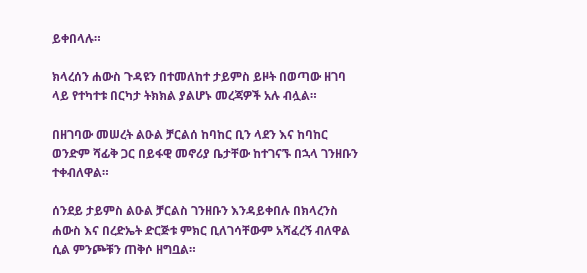ይቀበላሉ።

ክላረሰን ሐውስ ጉዳዩን በተመለከተ ታይምስ ይዞት በወጣው ዘገባ ላይ የተካተቱ በርካታ ትክክል ያልሆኑ መረጃዎች አሉ ብሏል።

በዘገባው መሠረት ልዑል ቻርልሰ ከባከር ቢን ላደን እና ከባከር ወንድም ሻፊቅ ጋር በይፋዊ መኖሪያ ቤታቸው ከተገናኙ በኋላ ገንዘቡን ተቀብለዋል።

ሰንደይ ታይምስ ልዑል ቻርልስ ገንዘቡን እንዳይቀበሉ በክላረንስ ሐውስ እና በረድኤት ድርጅቱ ምክር ቢለገሳቸውም አሻፈረኝ ብለዋል ሲል ምንጮቹን ጠቅሶ ዘግቧል።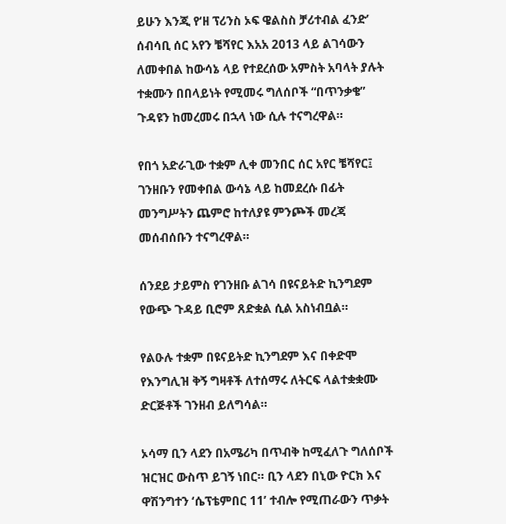ይሁን እንጂ የ‘ዘ ፕሪንስ ኦፍ ዌልስስ ቻሪተብል ፈንድ’ ሰብሳቢ ሰር አየን ቼሻየር እአአ 2013 ላይ ልገሳውን ለመቀበል ከውሳኔ ላይ የተደረሰው አምስት አባላት ያሉት ተቋሙን በበላይነት የሚመሩ ግለሰቦች “በጥንቃቄ” ጉዳዩን ከመረመሩ በኋላ ነው ሲሉ ተናግረዋል።

የበጎ አድራጊው ተቋም ሊቀ መንበር ሰር አየር ቼሻየር፤ ገንዘቡን የመቀበል ውሳኔ ላይ ከመደረሱ በፊት መንግሥትን ጨምሮ ከተለያዩ ምንጮች መረጃ መሰብሰቡን ተናግረዋል።

ሰንደይ ታይምስ የገንዘቡ ልገሳ በዩናይትድ ኪንግደም የውጭ ጉዳይ ቢሮም ጸድቋል ሲል አስነብቧል።

የልዑሉ ተቋም በዩናይትድ ኪንግደም እና በቀድሞ የእንግሊዝ ቅኝ ግዛቶች ለተሰማሩ ለትርፍ ላልተቋቋሙ ድርጅቶች ገንዘብ ይለግሳል።

ኦሳማ ቢን ላደን በአሜሪካ በጥብቅ ከሚፈለጉ ግለሰቦች ዝርዝር ውስጥ ይገኝ ነበር። ቢን ላደን በኒው ዮርክ እና ዋሽንግተን ‘ሴፕቴምበር 11’ ተብሎ የሚጠራውን ጥቃት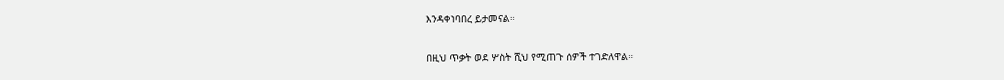እንዳቀነባበረ ይታመናል።

በዚህ ጥቃት ወደ ሦስት ሺህ የሚጠጉ ሰዎች ተገድለዋል።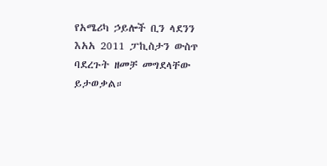የአሜሪካ ኃይሎች ቢን ላደንን እአአ 2011 ፓኪስታን ውስጥ ባደረጉት ዘመቻ መግደላቸው ይታወቃል።